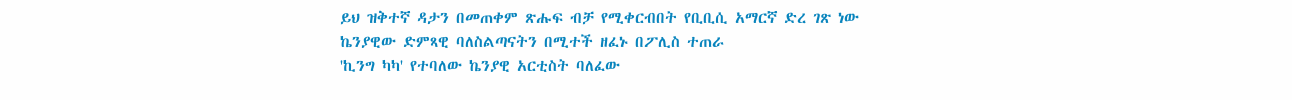ይህ ዝቅተኛ ዳታን በመጠቀም ጽሑፍ ብቻ የሚቀርብበት የቢቢሲ አማርኛ ድረ ገጽ ነው
ኬንያዊው ድምጻዊ ባለስልጣናትን በሚተች ዘፈኑ በፖሊስ ተጠራ
'ኪንግ ካካ' የተባለው ኬንያዊ አርቲስት ባለፈው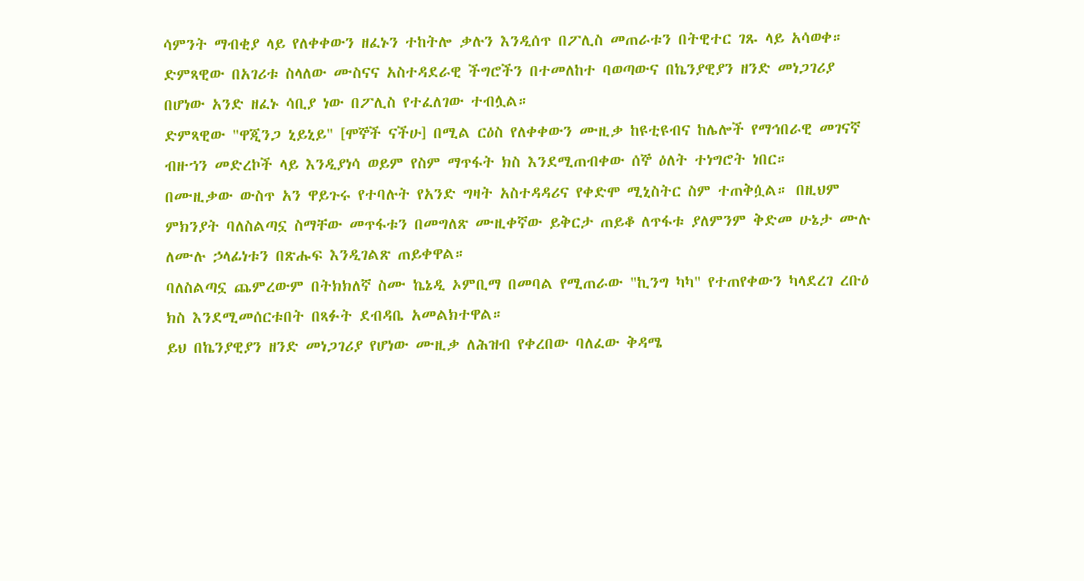ሳምንት ማብቂያ ላይ የለቀቀውን ዘፈኑን ተከትሎ ቃሉን እንዲሰጥ በፖሊስ መጠራቱን በትዊተር ገጹ ላይ አሳወቀ።
ድምጻዊው በአገሪቱ ስላለው ሙስናና አስተዳደራዊ ችግሮችን በተመለከተ ባወጣውና በኬንያዊያን ዘንድ መነጋገሪያ በሆነው አንድ ዘፈኑ ሳቢያ ነው በፖሊስ የተፈለገው ተብሏል።
ድምጻዊው "ዋጂንጋ ኒይኒይ" [ሞኞች ናችሁ] በሚል ርዕስ የለቀቀውን ሙዚቃ ከዩቲዩብና ከሌሎች የማኅበራዊ መገናኛ ብዙኀን መድረኮች ላይ እንዲያነሳ ወይም የስም ማጥፋት ክስ እንደሚጠብቀው ሰኞ ዕለት ተነግሮት ነበር።
በሙዚቃው ውስጥ አን ዋይጉሩ የተባሉት የአንድ ግዛት አስተዳዳሪና የቀድሞ ሚኒስትር ስም ተጠቅሷል። በዚህም ምክንያት ባለስልጣኗ ስማቸው መጥፋቱን በመግለጽ ሙዚቀኛው ይቅርታ ጠይቆ ለጥፋቱ ያለምንም ቅድመ ሁኔታ ሙሉ ለሙሉ ኃላፊነቱን በጽሑፍ እንዲገልጽ ጠይቀዋል።
ባለስልጣኗ ጨምረውም በትክክለኛ ስሙ ኬኔዲ ኦምቢማ በመባል የሚጠራው "ኪንግ ካካ" የተጠየቀውን ካላደረገ ረቡዕ ክስ እንደሚመሰርቱበት በጻፉት ደብዳቤ አመልክተዋል።
ይህ በኬንያዊያን ዘንድ መነጋገሪያ የሆነው ሙዚቃ ለሕዝብ የቀረበው ባለፈው ቅዳሜ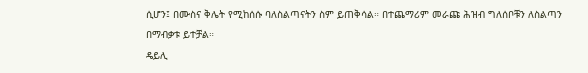ሲሆን፤ በሙስና ቅሌት የሚከሰሱ ባለስልጣናትን ስም ይጠቅሳል። በተጨማሪም መራጩ ሕዝብ ግለሰቦቹን ለስልጣን በማብቃቱ ይተቻል።
ዴይሊ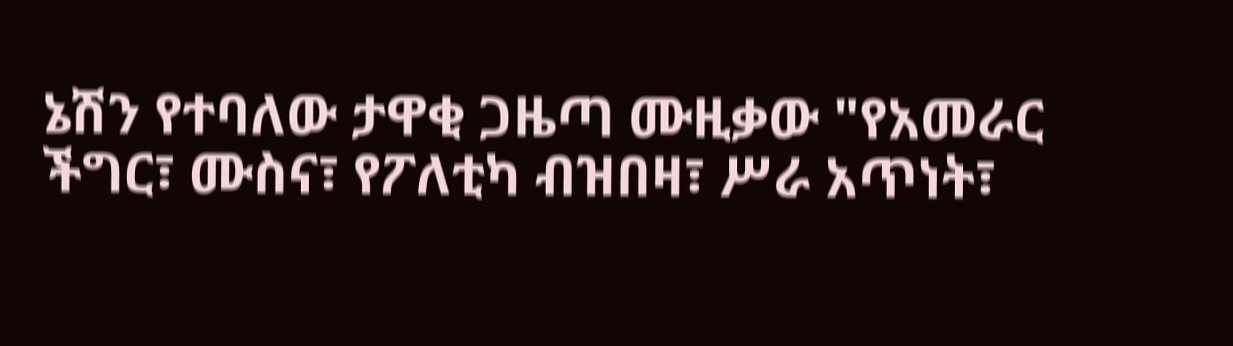ኔሽን የተባለው ታዋቂ ጋዜጣ ሙዚቃው "የአመራር ችግር፣ ሙስና፣ የፖለቲካ ብዝበዛ፣ ሥራ አጥነት፣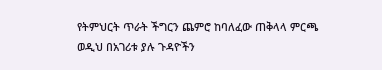የትምህርት ጥራት ችግርን ጨምሮ ከባለፈው ጠቅላላ ምርጫ ወዲህ በአገሪቱ ያሉ ጉዳዮችን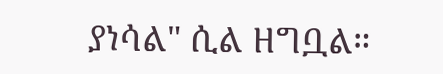ያነሳል" ሲል ዘግቧል።